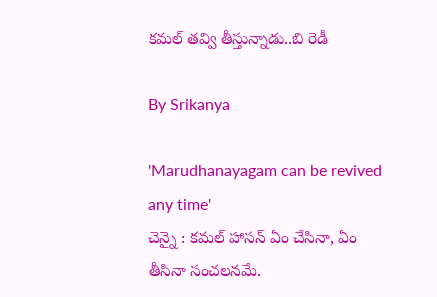కమల్ తవ్వి తీస్తున్నాడు..బి రెడీ

By Srikanya

'Marudhanayagam can be revived any time'
చెన్నై : కమల్ హాసన్ ఏం చేసినా, ఏం తీసినా సంచలనమే.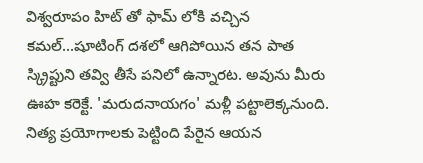విశ్వరూపం హిట్ తో ఫామ్ లోకి వచ్చిన కమల్...షూటింగ్ దశలో ఆగిపోయిన తన పాత స్క్రిప్టుని తవ్వి తీసే పనిలో ఉన్నారట. అవును మీరు ఊహ కరెక్టే. 'మరుదనాయగం' మళ్లీ పట్టాలెక్కనుంది. నిత్య ప్రయోగాలకు పెట్టింది పేరైన ఆయన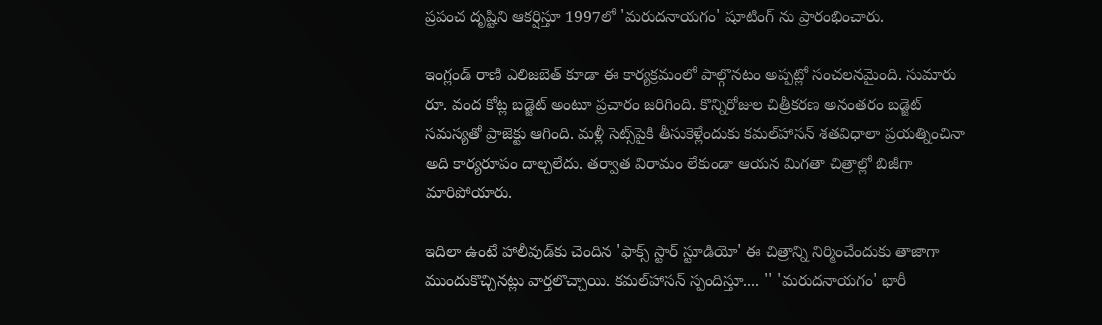ప్రపంచ దృష్టిని ఆకర్షిస్తూ 1997లో 'మరుదనాయగం' షూటింగ్ ను ప్రారంభించారు.

ఇంగ్లండ్‌ రాణి ఎలిజబెత్‌ కూడా ఈ కార్యక్రమంలో పాల్గొనటం అప్పట్లో సంచలనమైంది. సుమారు రూ. వంద కోట్ల బడ్జెట్‌ అంటూ ప్రచారం జరిగింది. కొన్నిరోజుల చిత్రీకరణ అనంతరం బడ్జెట్‌ సమస్యతో ప్రాజెక్టు ఆగింది. మళ్లీ సెట్స్‌పైకి తీసుకెళ్లేందుకు కమల్‌హాసన్‌ శతవిధాలా ప్రయత్నించినా అది కార్యరూపం దాల్చలేదు. తర్వాత విరామం లేకుండా ఆయన మిగతా చిత్రాల్లో బిజీగా మారిపోయారు.

ఇదిలా ఉంటే హాలీవుడ్‌కు చెందిన 'ఫాక్స్‌ స్టార్‌ స్టూడియో' ఈ చిత్రాన్ని నిర్మించేందుకు తాజాగా ముందుకొచ్చినట్లు వార్తలొచ్చాయి. కమల్‌హాసన్‌ స్పందిస్తూ.... '' 'మరుదనాయగం' భారీ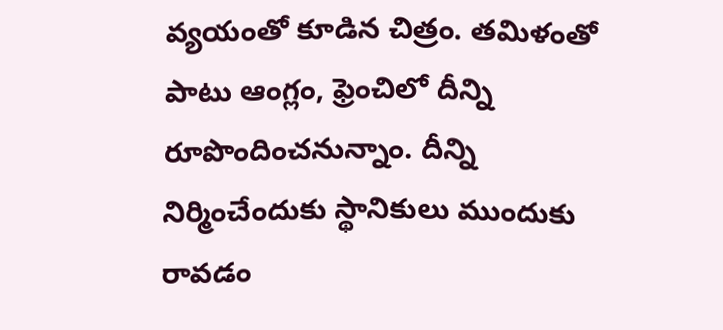వ్యయంతో కూడిన చిత్రం. తమిళంతో పాటు ఆంగ్లం, ఫ్రెంచిలో దీన్ని రూపొందించనున్నాం. దీన్ని నిర్మించేందుకు స్థానికులు ముందుకు రావడం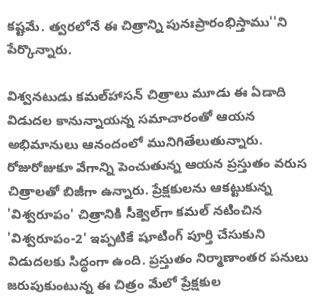కష్టమే. త్వరలోనే ఈ చిత్రాన్ని పునఃప్రారంభిస్తాము''ని పేర్కొన్నారు.

విశ్వనటుడు కమల్‌హాసన్‌ చిత్రాలు మూడు ఈ ఏడాది విడుదల కానున్నాయన్న సమాచారంతో ఆయన అభిమానులు ఆనందంలో మునిగితేలుతున్నారు. రోజురోజుకూ వేగాన్ని పెంచుతున్న ఆయన ప్రస్తుతం వరుస చిత్రాలతో బిజీగా ఉన్నారు. ప్రేక్షకులను ఆకట్టుకున్న 'విశ్వరూపం' చిత్రానికి సీక్వెల్‌గా కమల్‌ నటించిన 'విశ్వరూపం-2' ఇప్పటికే షూటింగ్‌ పూర్తి చేసుకుని విడుదలకు సిద్ధంగా ఉంది. ప్రస్తుతం నిర్మాణాంతర పనులు జరుపుకుంటున్న ఈ చిత్రం మేలో ప్రేక్షకుల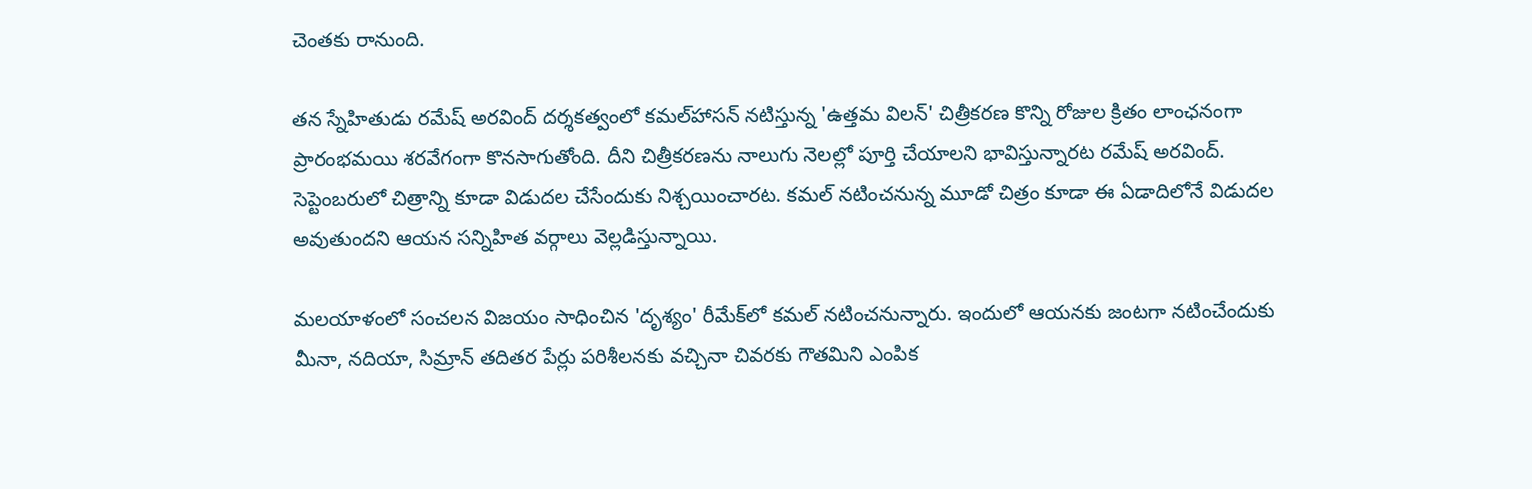చెంతకు రానుంది.

తన స్నేహితుడు రమేష్‌ అరవింద్‌ దర్శకత్వంలో కమల్‌హాసన్‌ నటిస్తున్న 'ఉత్తమ విలన్‌' చిత్రీకరణ కొన్ని రోజుల క్రితం లాంఛనంగా ప్రారంభమయి శరవేగంగా కొనసాగుతోంది. దీని చిత్రీకరణను నాలుగు నెలల్లో పూర్తి చేయాలని భావిస్తున్నారట రమేష్‌ అరవింద్‌. సెప్టెంబరులో చిత్రాన్ని కూడా విడుదల చేసేందుకు నిశ్చయించారట. కమల్‌ నటించనున్న మూడో చిత్రం కూడా ఈ ఏడాదిలోనే విడుదల అవుతుందని ఆయన సన్నిహిత వర్గాలు వెల్లడిస్తున్నాయి.

మలయాళంలో సంచలన విజయం సాధించిన 'దృశ్యం' రీమేక్‌లో కమల్‌ నటించనున్నారు. ఇందులో ఆయనకు జంటగా నటించేందుకు మీనా, నదియా, సిమ్రాన్‌ తదితర పేర్లు పరిశీలనకు వచ్చినా చివరకు గౌతమిని ఎంపిక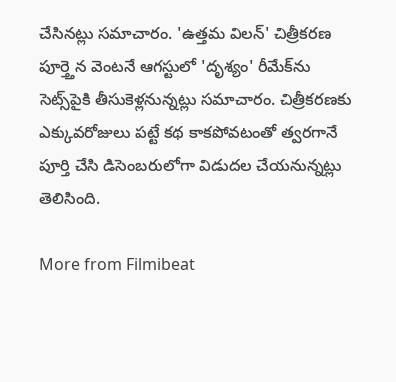చేసినట్లు సమాచారం. 'ఉత్తమ విలన్‌' చిత్రీకరణ పూర్త్తెన వెంటనే ఆగస్టులో 'దృశ్యం' రీమేక్‌ను సెట్స్‌పైకి తీసుకెళ్లనున్నట్లు సమాచారం. చిత్రీకరణకు ఎక్కువరోజులు పట్టే కథ కాకపోవటంతో త్వరగానే పూర్తి చేసి డిసెంబరులోగా విడుదల చేయనున్నట్లు తెలిసింది.

More from Filmibeat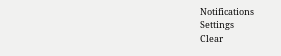Notifications
Settings
Clear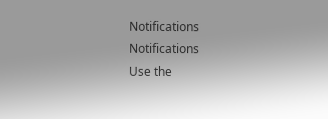Notifications
Notifications
Use the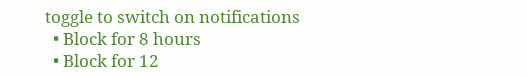toggle to switch on notifications
  • Block for 8 hours
  • Block for 12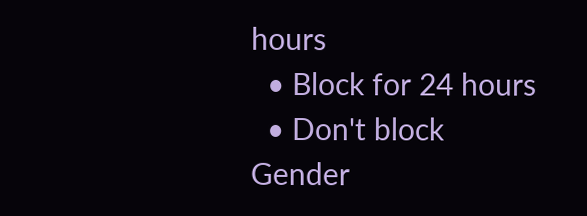hours
  • Block for 24 hours
  • Don't block
Gender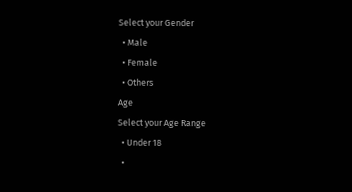Select your Gender
  • Male
  • Female
  • Others
Age
Select your Age Range
  • Under 18
  •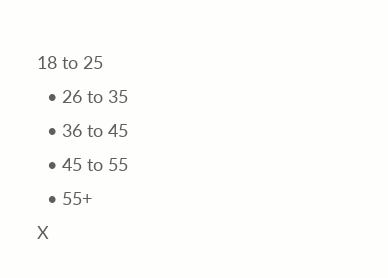18 to 25
  • 26 to 35
  • 36 to 45
  • 45 to 55
  • 55+
X